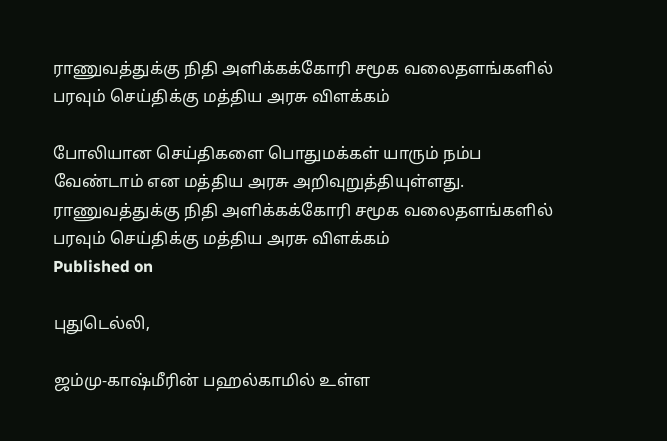ராணுவத்துக்கு நிதி அளிக்கக்கோரி சமூக வலைதளங்களில் பரவும் செய்திக்கு மத்திய அரசு விளக்கம்

போலியான செய்திகளை பொதுமக்கள் யாரும் நம்ப வேண்டாம் என மத்திய அரசு அறிவுறுத்தியுள்ளது.
ராணுவத்துக்கு நிதி அளிக்கக்கோரி சமூக வலைதளங்களில் பரவும் செய்திக்கு மத்திய அரசு விளக்கம்
Published on

புதுடெல்லி,

ஜம்மு-காஷ்மீரின் பஹல்காமில் உள்ள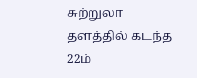சுற்றுலா தளத்தில் கடந்த 22ம்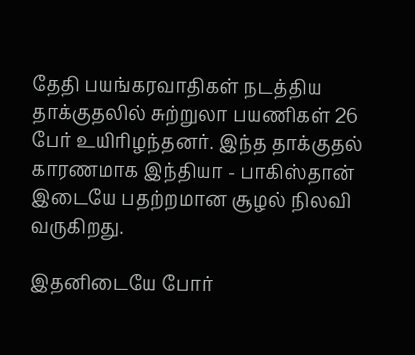தேதி பயங்கரவாதிகள் நடத்திய தாக்குதலில் சுற்றுலா பயணிகள் 26 பேர் உயிரிழந்தனர். இந்த தாக்குதல் காரணமாக இந்தியா - பாகிஸ்தான் இடையே பதற்றமான சூழல் நிலவி வருகிறது.

இதனிடையே போர்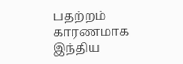பதற்றம் காரணமாக இந்திய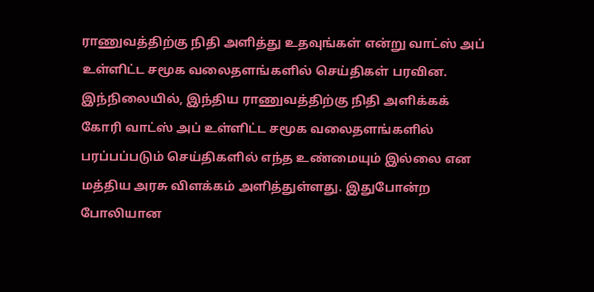ராணுவத்திற்கு நிதி அளித்து உதவுங்கள் என்று வாட்ஸ் அப் உள்ளிட்ட சமூக வலைதளங்களில் செய்திகள் பரவின. இந்நிலையில், இந்திய ராணுவத்திற்கு நிதி அளிக்கக் கோரி வாட்ஸ் அப் உள்ளிட்ட சமூக வலைதளங்களில் பரப்பப்படும் செய்திகளில் எந்த உண்மையும் இல்லை என மத்திய அரசு விளக்கம் அளித்துள்ளது. இதுபோன்ற போலியான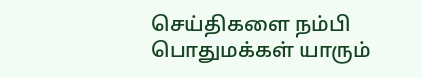செய்திகளை நம்பி பொதுமக்கள் யாரும்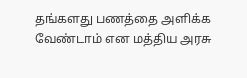தங்களது பணத்தை அளிக்க வேண்டாம் என மத்திய அரசு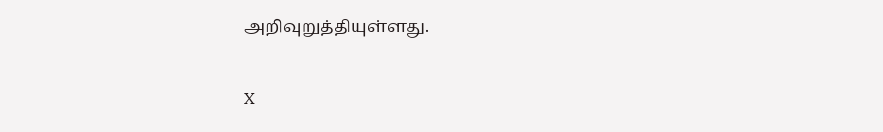அறிவுறுத்தியுள்ளது.

X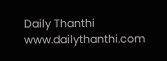Daily Thanthi
www.dailythanthi.com